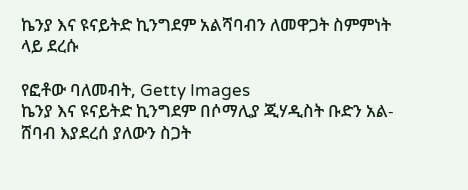ኬንያ እና ዩናይትድ ኪንግደም አልሻባብን ለመዋጋት ስምምነት ላይ ደረሱ

የፎቶው ባለመብት, Getty Images
ኬንያ እና ዩናይትድ ኪንግደም በሶማሊያ ጂሃዲስት ቡድን አል-ሸባብ እያደረሰ ያለውን ስጋት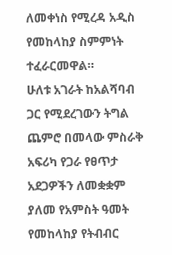ለመቀነስ የሚረዳ አዲስ የመከላከያ ስምምነት ተፈራርመዋል።
ሁለቱ አገራት ከአልሻባብ ጋር የሚደረገውን ትግል ጨምሮ በመላው ምስራቅ አፍሪካ የጋራ የፀጥታ አደጋዎችን ለመቋቋም ያለመ የአምስት ዓመት የመከላከያ የትብብር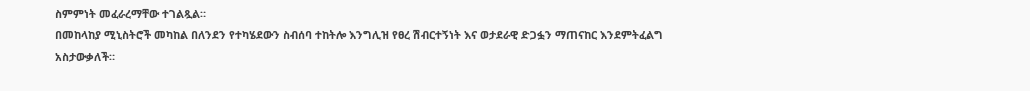ስምምነት መፈራረማቸው ተገልጿል።
በመከላከያ ሚኒስትሮች መካከል በለንደን የተካሄደውን ስብሰባ ተከትሎ እንግሊዝ የፀረ ሽብርተኝነት እና ወታደራዊ ድጋፏን ማጠናከር እንደምትፈልግ አስታውቃለች።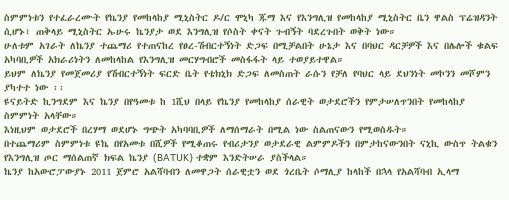ስምምነቱን የተፈራረሙት የኬንያ የመከላከያ ሚኒስትር ዶ/ር ሞኒካ ጁማ እና የእንግሊዝ የመከላከያ ሚኒስትር ቤን ዋልስ ፕሬዝዳንት ሲሆኑ፣ ጠቅላይ ሚኒስትር ኡሁሩ ኬንያታ ወደ እንግሊዝ የሶስት ቀናት ጉብኝት ባደረጉበት ወቅት ነው።
ሁለቱም አገራት ለኬንያ ተጨማሪ የተጠናከረ የፀረ-ሽብርተኝነት ድጋፍ በሚቻልበት ሁኔታ እና በባህር ዳርቻዎች እና በሌሎች ቁልፍ አካባቢዎች አክራሪነትን ለመከላከል የእንግሊዝ መርሃግብሮች መስፋፋት ላይ ተወያይተዋል።
ይህም ለኬንያ የመጀመሪያ የሽብርተኝነት ፍርድ ቤት የቴክኒክ ድጋፍ ለመስጠት ራሱን የቻለ የባህር ላይ ደህንነት መኮንን መሾምን ያካተተ ነው ፡፡
ዩናይትድ ኪንግደም እና ኬንያ በየዓመቱ ከ 1ሺህ በላይ የኬንያ የመከላከያ ሰራዊት ወታደሮችን የምታሠለጥንበት የመከላከያ ስምምነት አላቸው።
እነዚህም ወታደሮች በረሃማ ወደሆኑ ግጭት አካባባቢዎች ለማሰማራት በሚል ነው ስልጠናውን የሚወስዱት።
በተጨማሪም ስምምነቱ ዩኬ በየአመቱ በሺዎች የሚቆጠሩ የብሪታንያ ወታደራዊ ልምምዶችን በምታከናውንበት ናኒኪ ውስጥ ትልቁን የእንግሊዝ ጦር ማሰልጠኛ ክፍል ኬንያ (BATUK) ተቋም እንድትሠራ ያስችላል።
ኬንያ ከአውሮፓውያኑ 2011 ጀምሮ አልሻባብን ለመዋጋት ሰራዊቷን ወደ ጎረቤት ሶማሊያ ከላከች በኋላ የአልሻባብ ኢላማ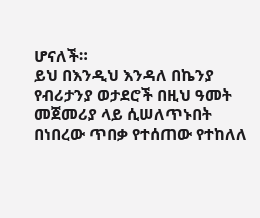ሆናለች።
ይህ በእንዲህ እንዳለ በኬንያ የብሪታንያ ወታደሮች በዚህ ዓመት መጀመሪያ ላይ ሲሠለጥኑበት በነበረው ጥበቃ የተሰጠው የተከለለ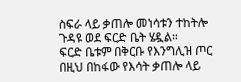ስፍራ ላይ ቃጠሎ መነሳቱን ተከትሎ ጉዳዩ ወደ ፍርድ ቤት ሄዷል።
ፍርድ ቤቱም በቅርቡ የእንግሊዝ ጦር በዚህ በከፋው የእሳት ቃጠሎ ላይ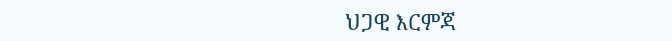ህጋዊ እርምጃ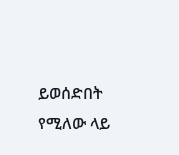ይወሰድበት የሚለው ላይ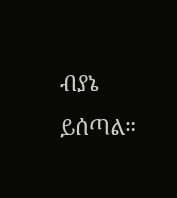ብያኔ ይሰጣል።